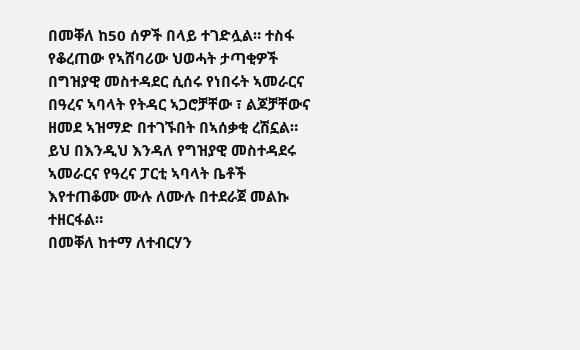በመቐለ ከ50 ሰዎች በላይ ተገድሏል። ተስፋ የቆረጠው የኣሸባሪው ህወሓት ታጣቂዎች በግዝያዊ መስተዳደር ሲሰሩ የነበሩት ኣመራርና በዓረና ኣባላት የትዳር ኣጋሮቻቸው ፣ ልጆቻቸውና ዘመደ ኣዝማድ በተገኙበት በኣሰቃቂ ረሽኗል። ይህ በእንዲህ እንዳለ የግዝያዊ መስተዳደሩ ኣመራርና የዓረና ፓርቲ ኣባላት ቤቶች እየተጠቆሙ ሙሉ ለሙሉ በተደራጀ መልኩ ተዘርፋል።
በመቐለ ከተማ ለተብርሃን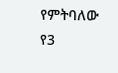የምትባለው የ3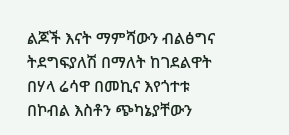ልጆች እናት ማምሻውን ብልፅግና ትደግፍያለሽ በማለት ከገደልዋት በሃላ ሬሳዋ በመኪና እየጎተቱ በኮብል እስቶን ጭካኔያቸውን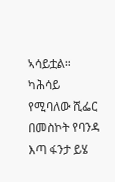ኣሳይቷል። ካሕሳይ የሚባለው ሺፌር በመስኮት የባንዳ እጣ ፋንታ ይሄ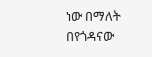ነው በማለት በየጎዳናው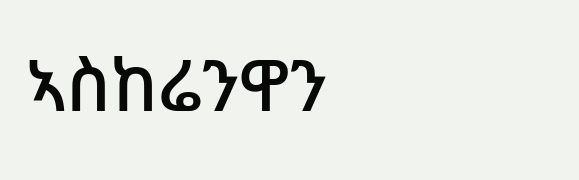ኣስከሬንዋን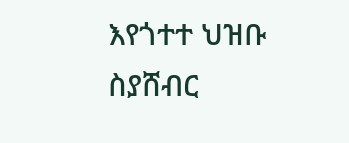እየጎተተ ህዝቡ ስያሸብር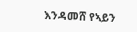እንዳመሸ የኣይን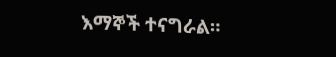እማኞች ተናግራል።